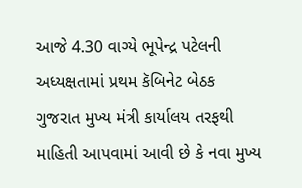આજે 4.30 વાગ્યે ભૂપેન્દ્ર પટેલની અધ્યક્ષતામાં પ્રથમ કૅબિનેટ બેઠક
ગુજરાત મુખ્ય મંત્રી કાર્યાલય તરફથી માહિતી આપવામાં આવી છે કે નવા મુખ્ય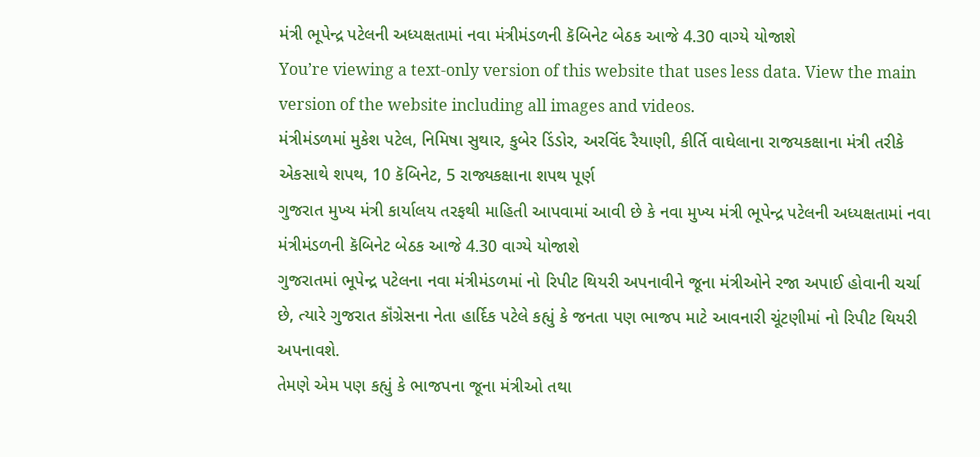મંત્રી ભૂપેન્દ્ર પટેલની અધ્યક્ષતામાં નવા મંત્રીમંડળની કૅબિનેટ બેઠક આજે 4.30 વાગ્યે યોજાશે
You’re viewing a text-only version of this website that uses less data. View the main version of the website including all images and videos.
મંત્રીમંડળમાં મુકેશ પટેલ, નિમિષા સુથાર, કુબેર ડિંડોર, અરવિંદ રૈયાણી, કીર્તિ વાઘેલાના રાજયકક્ષાના મંત્રી તરીકે એકસાથે શપથ, 10 કૅબિનેટ, 5 રાજ્યકક્ષાના શપથ પૂર્ણ
ગુજરાત મુખ્ય મંત્રી કાર્યાલય તરફથી માહિતી આપવામાં આવી છે કે નવા મુખ્ય મંત્રી ભૂપેન્દ્ર પટેલની અધ્યક્ષતામાં નવા મંત્રીમંડળની કૅબિનેટ બેઠક આજે 4.30 વાગ્યે યોજાશે
ગુજરાતમાં ભૂપેન્દ્ર પટેલના નવા મંત્રીમંડળમાં નો રિપીટ થિયરી અપનાવીને જૂના મંત્રીઓને રજા અપાઈ હોવાની ચર્ચા છે, ત્યારે ગુજરાત કૉંગ્રેસના નેતા હાર્દિક પટેલે કહ્યું કે જનતા પણ ભાજપ માટે આવનારી ચૂંટણીમાં નો રિપીટ થિયરી અપનાવશે.
તેમણે એમ પણ કહ્યું કે ભાજપના જૂના મંત્રીઓ તથા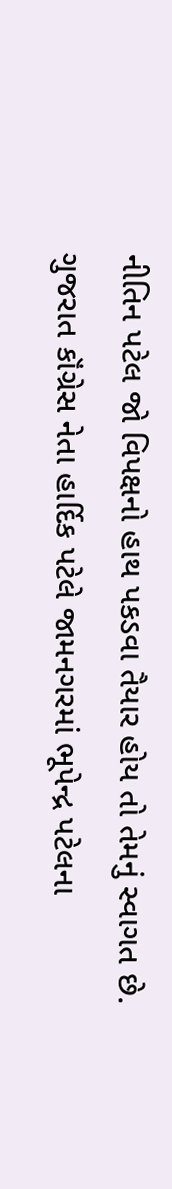નીતિન પટેલ જો વિપક્ષનો હાથ પકડવા તૈયાર હોય તો તેમનું સ્વાગત છે.
ગુજરાત કૉંગ્રેસ નેતા હાર્દિક પટેલે જામનગરમાં ભૂપેન્દ્ર પટેલના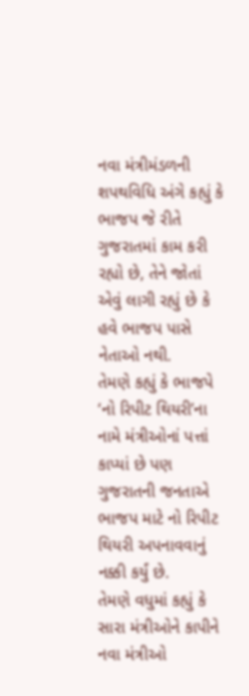નવા મંત્રીમંડળની શપથવિધિ અંગે કહ્યું કે ભાજપ જે રીતે ગુજરાતમાં કામ કરી રહ્યો છે, તેને જોતાં એવું લાગી રહ્યું છે કે હવે ભાજપ પાસે નેતાઓ નથી.
તેમણે કહ્યું કે ભાજપે ‘નો રિપીટ થિયરી’ના નામે મંત્રીઓનાં પત્તાં કાપ્યાં છે પણ ગુજરાતની જનતાએ ભાજપ માટે નો રિપીટ થિયરી અપનાવવાનું નક્કી કર્યું છે.
તેમણે વધુમાં કહ્યું કે સારા મંત્રીઓને કાપીને નવા મંત્રીઓ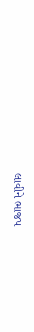લાવીને ભાજપ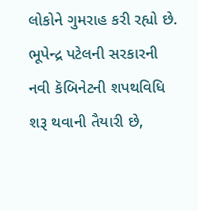લોકોને ગુમરાહ કરી રહ્યો છે.
ભૂપેન્દ્ર પટેલની સરકારની નવી કૅબિનેટની શપથવિધિ શરૂ થવાની તૈયારી છે,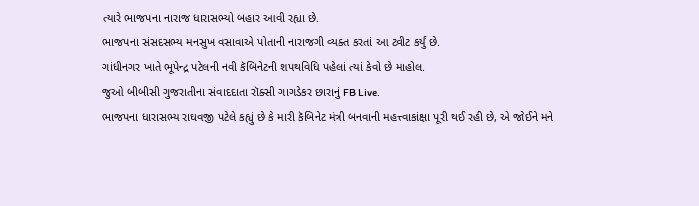ત્યારે ભાજપના નારાજ ધારાસભ્યો બહાર આવી રહ્યા છે.
ભાજપના સંસદસભ્ય મનસુખ વસાવાએ પોતાની નારાજગી વ્યક્ત કરતાં આ ટ્વીટ કર્યું છે.
ગાંધીનગર ખાતે ભૂપેન્દ્ર પટેલની નવી કૅબિનેટની શપથવિધિ પહેલાં ત્યાં કેવો છે માહોલ.
જુઓ બીબીસી ગુજરાતીના સંવાદદાતા રૉક્સી ગાગડેકર છારાનું FB Live.
ભાજપના ધારાસભ્ય રાઘવજી પટેલે કહ્યું છે કે મારી કૅબિનેટ મંત્રી બનવાની મહત્ત્વાકાંક્ષા પૂરી થઈ રહી છે, એ જોઈને મને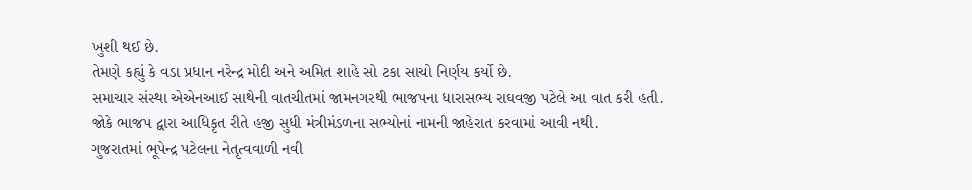ખુશી થઈ છે.
તેમણે કહ્યું કે વડા પ્રધાન નરેન્દ્ર મોદી અને અમિત શાહે સો ટકા સાચો નિર્ણય કર્યો છે.
સમાચાર સંસ્થા એએનઆઈ સાથેની વાતચીતમાં જામનગરથી ભાજપના ધારાસભ્ય રાઘવજી પટેલે આ વાત કરી હતી.
જોકે ભાજપ દ્વારા આધિકૃત રીતે હજી સુધી મંત્રીમંડળના સભ્યોનાં નામની જાહેરાત કરવામાં આવી નથી.
ગુજરાતમાં ભૂપેન્દ્ર પટેલના નેતૃત્વવાળી નવી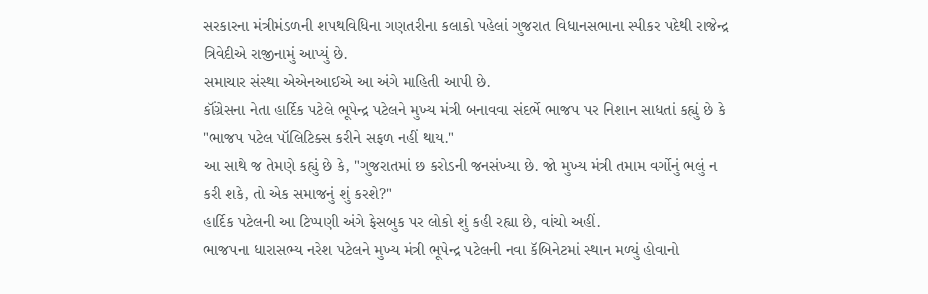સરકારના મંત્રીમંડળની શપથવિધિના ગણતરીના કલાકો પહેલાં ગુજરાત વિધાનસભાના સ્પીકર પદેથી રાજેન્દ્ર ત્રિવેદીએ રાજીનામું આપ્યું છે.
સમાચાર સંસ્થા એએનઆઈએ આ અંગે માહિતી આપી છે.
કૉંગ્રેસના નેતા હાર્દિક પટેલે ભૂપેન્દ્ર પટેલને મુખ્ય મંત્રી બનાવવા સંદર્ભે ભાજપ પર નિશાન સાધતાં કહ્યું છે કે "ભાજપ પટેલ પૉલિટિક્સ કરીને સફળ નહીં થાય."
આ સાથે જ તેમણે કહ્યું છે કે, "ગુજરાતમાં છ કરોડની જનસંખ્યા છે. જો મુખ્ય મંત્રી તમામ વર્ગોનું ભલું ન કરી શકે, તો એક સમાજનું શું કરશે?"
હાર્દિક પટેલની આ ટિપ્પણી અંગે ફેસબુક પર લોકો શું કહી રહ્યા છે, વાંચો અહીં.
ભાજપના ધારાસભ્ય નરેશ પટેલને મુખ્ય મંત્રી ભૂપેન્દ્ર પટેલની નવા કૅબિનેટમાં સ્થાન મળ્યું હોવાનો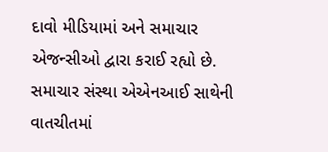દાવો મીડિયામાં અને સમાચાર એજન્સીઓ દ્વારા કરાઈ રહ્યો છે.
સમાચાર સંસ્થા એએનઆઈ સાથેની વાતચીતમાં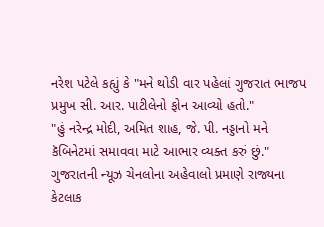નરેશ પટેલે કહ્યું કે "મને થોડી વાર પહેલાં ગુજરાત ભાજપ પ્રમુખ સી. આર. પાટીલેનો ફોન આવ્યો હતો."
"હું નરેન્દ્ર મોદી, અમિત શાહ, જે. પી. નડ્ડાનો મને કૅબિનેટમાં સમાવવા માટે આભાર વ્યક્ત કરું છું."
ગુજરાતની ન્યૂઝ ચેનલોના અહેવાલો પ્રમાણે રાજ્યના કેટલાક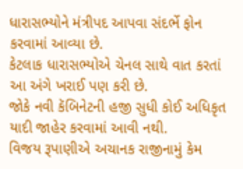ધારાસભ્યોને મંત્રીપદ આપવા સંદર્ભે ફોન કરવામાં આવ્યા છે.
કેટલાક ધારાસભ્યોએ ચેનલ સાથે વાત કરતાં આ અંગે ખરાઈ પણ કરી છે.
જોકે નવી કૅબિનેટની હજી સુધી કોઈ અધિકૃત યાદી જાહેર કરવામાં આવી નથી.
વિજય રૂપાણીએ અચાનક રાજીનામું કેમ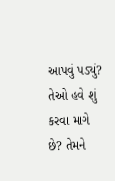આપવું પડ્યું?
તેઓ હવે શું કરવા માગે છે? તેમને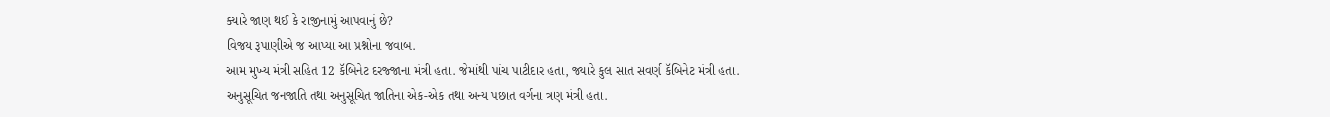ક્યારે જાણ થઈ કે રાજીનામું આપવાનું છે?
વિજય રૂપાણીએ જ આપ્યા આ પ્રશ્નોના જવાબ.
આમ મુખ્ય મંત્રી સહિત 12 કૅબિનેટ દરજ્જાના મંત્રી હતા. જેમાંથી પાંચ પાટીદાર હતા, જ્યારે કુલ સાત સવર્ણ કૅબિનેટ મંત્રી હતા.
અનુસૂચિત જનજાતિ તથા અનુસૂચિત જાતિના એક-એક તથા અન્ય પછાત વર્ગના ત્રણ મંત્રી હતા.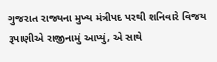ગુજરાત રાજ્યના મુખ્ય મંત્રીપદ પરથી શનિવારે વિજય રૂપાણીએ રાજીનામું આપ્યું, એ સાથે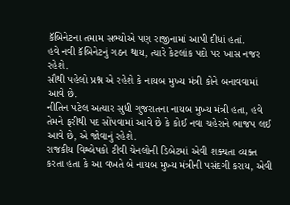કૅબિનેટના તમામ સભ્યોએ પણ રાજીનામાં આપી દીધાં હતાં.
હવે નવી કૅબિનેટનું ગઠન થાય, ત્યારે કેટલાંક પદો પર ખાસ નજર રહેશે.
સૌથી પહેલો પ્રશ્ન એ રહેશે કે નાયબ મુખ્ય મંત્રી કોને બનાવવામાં આવે છે.
નીતિન પટેલ અત્યાર સુધી ગુજરાતના નાયબ મુખ્ય મંત્રી હતા, હવે તેમને ફરીથી પદ સોંપવામાં આવે છે કે કોઈ નવા ચહેરાને ભાજપ લઈ આવે છે, એ જોવાનું રહેશે.
રાજકીય વિશ્લેષકો ટીવી ચેનલોની ડિબેટમાં એવી શક્યતા વ્યક્ત કરતા હતા કે આ વખતે બે નાયબ મુખ્ય મંત્રીની પસંદગી કરાય, એવી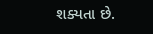શક્યતા છે.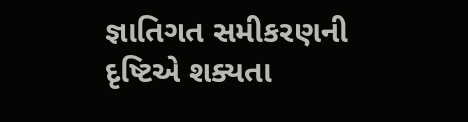જ્ઞાતિગત સમીકરણની દૃષ્ટિએ શક્યતા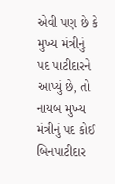એવી પણ છે કે મુખ્ય મંત્રીનું પદ પાટીદારને આપ્યું છે, તો નાયબ મુખ્ય મંત્રીનું પદ કોઈ બિનપાટીદાર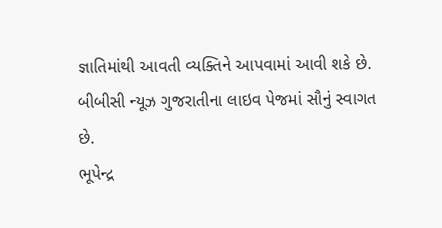જ્ઞાતિમાંથી આવતી વ્યક્તિને આપવામાં આવી શકે છે.
બીબીસી ન્યૂઝ ગુજરાતીના લાઇવ પેજમાં સૌનું સ્વાગત છે.
ભૂપેન્દ્ર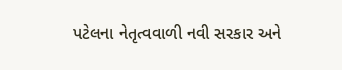પટેલના નેતૃત્વવાળી નવી સરકાર અને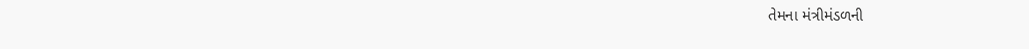તેમના મંત્રીમંડળની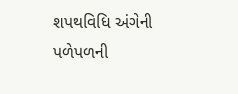શપથવિધિ અંગેની પળેપળની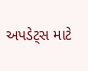અપડેટ્સ માટે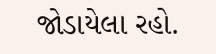જોડાયેલા રહો.